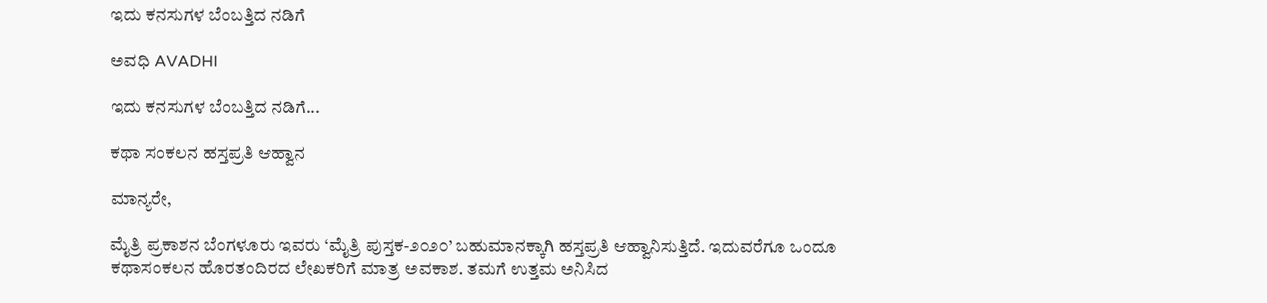ಇದು ಕನಸುಗಳ ಬೆಂಬತ್ತಿದ ನಡಿಗೆ‍

ಅವಧಿ AVADHI

ಇದು ಕನಸುಗಳ ಬೆಂಬತ್ತಿದ ನಡಿಗೆ...

ಕಥಾ ಸಂಕಲನ ಹಸ್ತಪ್ರತಿ ಆಹ್ವಾನ

ಮಾನ್ಯರೇ,

ಮೈತ್ರಿ ಪ್ರಕಾಶನ ಬೆಂಗಳೂರು ಇವರು ‘ಮೈತ್ರಿ ಪುಸ್ತಕ-೨೦೨೦’ ಬಹುಮಾನಕ್ಕಾಗಿ ಹಸ್ತಪ್ರತಿ ಆಹ್ವಾನಿಸುತ್ತಿದೆ. ಇದುವರೆಗೂ ಒಂದೂ ಕಥಾಸಂಕಲನ ಹೊರತಂದಿರದ ಲೇಖಕರಿಗೆ ಮಾತ್ರ ಅವಕಾಶ. ತಮಗೆ ಉತ್ತಮ ಅನಿಸಿದ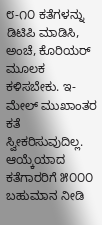೮-೧೦ ಕತೆಗಳನ್ನು ಡಿಟಿಪಿ ಮಾಡಿಸಿ, ಅಂಚೆ, ಕೊರಿಯರ್ ಮೂಲಕ ಕಳಿಸಬೇಕು. ಇ-ಮೇಲ್ ಮುಖಾಂತರ ಕತೆ ಸ್ವೀಕರಿಸುವುದಿಲ್ಲ. ಆಯ್ಕೆಯಾದ ಕತೆಗಾರರಿಗೆ ೫೦೦೦ ಬಹುಮಾನ ನೀಡಿ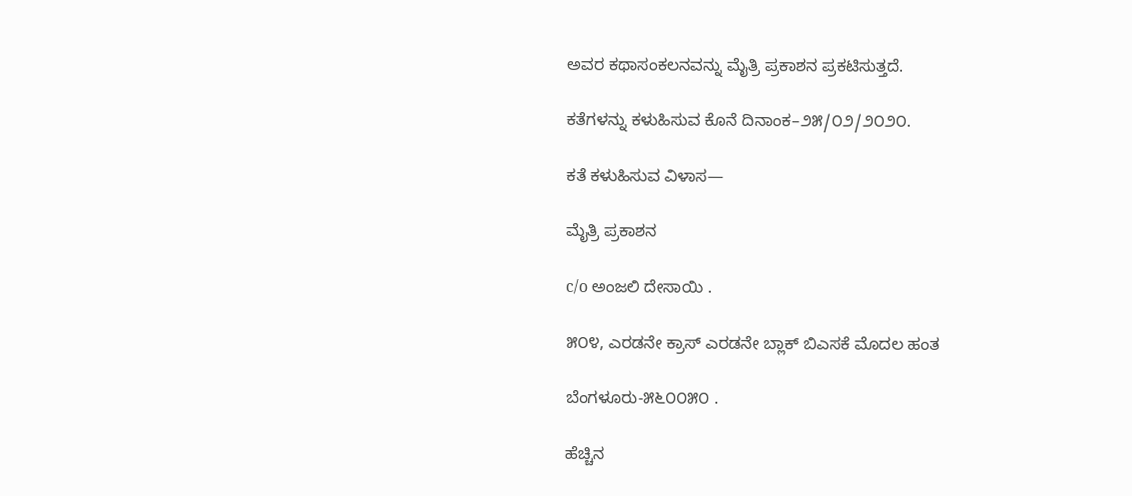ಅವರ ಕಥಾಸಂಕಲನವನ್ನು ಮೈತ್ರಿ ಪ್ರಕಾಶನ ಪ್ರಕಟಿಸುತ್ತದೆ.

ಕತೆಗಳನ್ನು ಕಳುಹಿಸುವ ಕೊನೆ ದಿನಾಂಕ–೨೫/೦೨/೨೦೨೦.

ಕತೆ ಕಳುಹಿಸುವ ವಿಳಾಸ—

ಮೈತ್ರಿ ಪ್ರಕಾಶನ

c/o ಅಂಜಲಿ ದೇಸಾಯಿ .

೫೦೪, ಎರಡನೇ ಕ್ರಾಸ್ ಎರಡನೇ ಬ್ಲಾಕ್ ಬಿಎಸಕೆ ಮೊದಲ ಹಂತ

ಬೆಂಗಳೂರು-೫೬೦೦೫೦ .

ಹೆಚ್ಚಿನ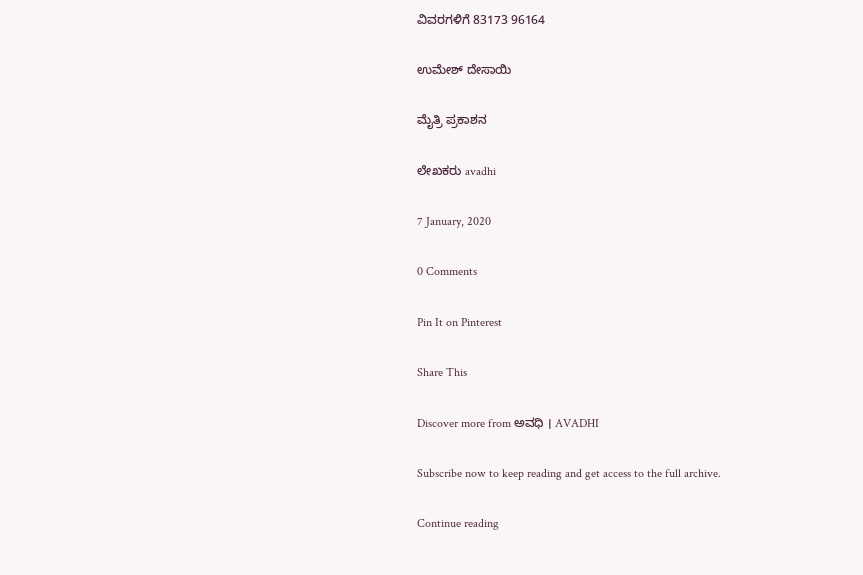ವಿವರಗಳಿಗೆ 83173 96164

ಉಮೇಶ್ ದೇಸಾಯಿ

ಮೈತ್ರಿ ಪ್ರಕಾಶನ

ಲೇಖಕರು avadhi

7 January, 2020

0 Comments

Pin It on Pinterest

Share This

Discover more from ಅವಧಿ । AVADHI

Subscribe now to keep reading and get access to the full archive.

Continue reading